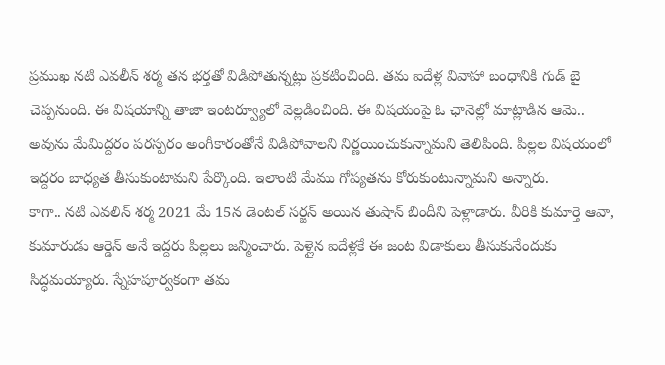ప్రముఖ నటి ఎవలీన్ శర్మ తన భర్తతో విడిపోతున్నట్లు ప్రకటించింది. తమ ఐదేళ్ల వివాహా బంధానికి గుడ్ బై చెప్పనుంది. ఈ విషయాన్ని తాజా ఇంటర్వ్యూలో వెల్లడించింది. ఈ విషయంపై ఓ ఛానెల్లో మాట్లాడిన ఆమె.. అవును మేమిద్దరం పరస్పరం అంగీకారంతోనే విడిపోవాలని నిర్ణయించుకున్నామని తెలిపింది. పిల్లల విషయంలో ఇద్దరం బాధ్యత తీసుకుంటామని పేర్కొంది. ఇలాంటి మేము గోప్యతను కోరుకుంటున్నామని అన్నారు.
కాగా.. నటి ఎవలిన్ శర్మ 2021 మే 15న డెంటల్ సర్జన్ అయిన తుషాన్ బిందీని పెళ్లాడారు. వీరికి కుమార్తె ఆవా, కుమారుడు ఆర్డెన్ అనే ఇద్దరు పిల్లలు జన్మించారు. పెళ్లైన ఐదేళ్లకే ఈ జంట విడాకులు తీసుకునేందుకు సిద్ధమయ్యారు. స్నేహపూర్వకంగా తమ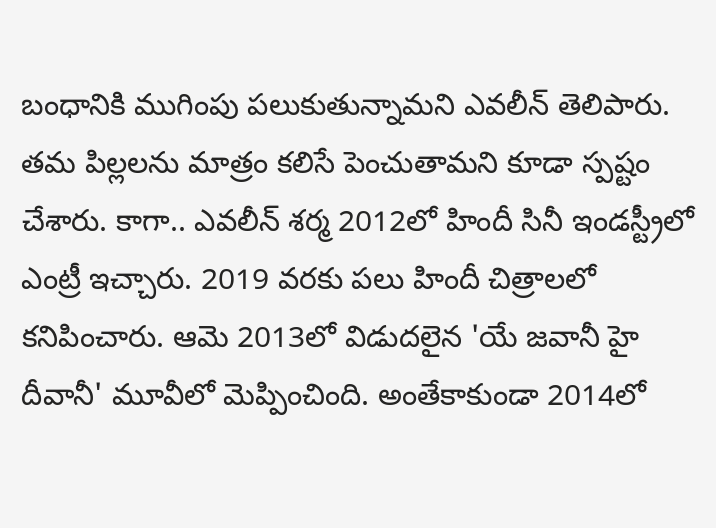బంధానికి ముగింపు పలుకుతున్నామని ఎవలీన్ తెలిపారు. తమ పిల్లలను మాత్రం కలిసే పెంచుతామని కూడా స్పష్టం చేశారు. కాగా.. ఎవలీన్ శర్మ 2012లో హిందీ సినీ ఇండస్ట్రీలో ఎంట్రీ ఇచ్చారు. 2019 వరకు పలు హిందీ చిత్రాలలో కనిపించారు. ఆమె 2013లో విడుదలైన 'యే జవానీ హై దీవానీ' మూవీలో మెప్పించింది. అంతేకాకుండా 2014లో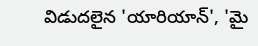విడుదలైన 'యారియాన్', 'మై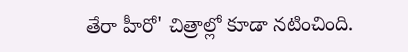తేరా హీరో' చిత్రాల్లో కూడా నటించింది.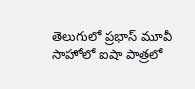తెలుగులో ప్రభాస్ మూవీ సాహోలో ఐషా పాత్రలో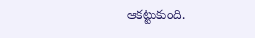ఆకట్టుకుంది.